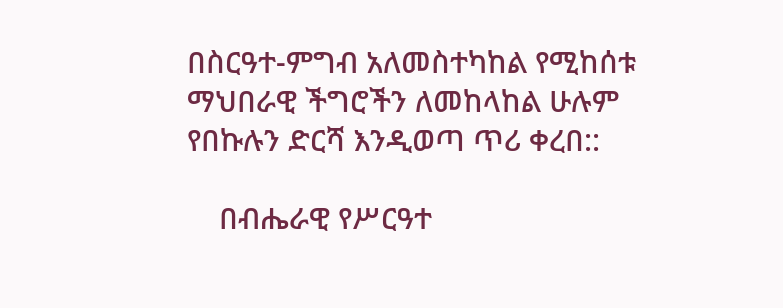በስርዓተ-ምግብ አለመስተካከል የሚከሰቱ ማህበራዊ ችግሮችን ለመከላከል ሁሉም የበኩሉን ድርሻ እንዲወጣ ጥሪ ቀረበ::

    በብሔራዊ የሥርዓተ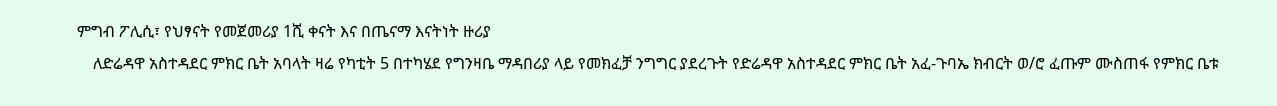ምግብ ፖሊሲ፣ የህፃናት የመጀመሪያ 1ሺ ቀናት እና በጤናማ እናትነት ዙሪያ
    ለድሬዳዋ አስተዳደር ምክር ቤት አባላት ዛሬ የካቲት 5 በተካሄደ የግንዛቤ ማዳበሪያ ላይ የመክፈቻ ንግግር ያደረጉት የድሬዳዋ አስተዳደር ምክር ቤት አፈ-ጉባኤ ክብርት ወ/ሮ ፈጡም ሙስጠፋ የምክር ቤቱ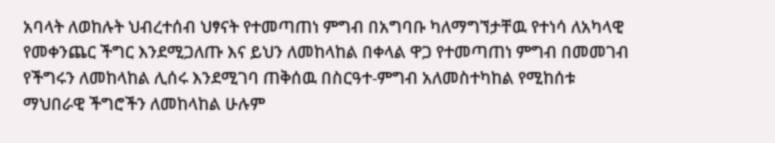አባላት ለወከሉት ህብረተሰብ ህፃናት የተመጣጠነ ምግብ በአግባቡ ካለማግኘታቸዉ የተነሳ ለአካላዊ የመቀንጨር ችግር እንደሚጋለጡ እና ይህን ለመከላከል በቀላል ዋጋ የተመጣጠነ ምግብ በመመገብ የችግሩን ለመከላከል ሊሰሩ እንደሚገባ ጠቅሰዉ በስርዓተ-ምግብ አለመስተካከል የሚከሰቱ ማህበራዊ ችግሮችን ለመከላከል ሁሉም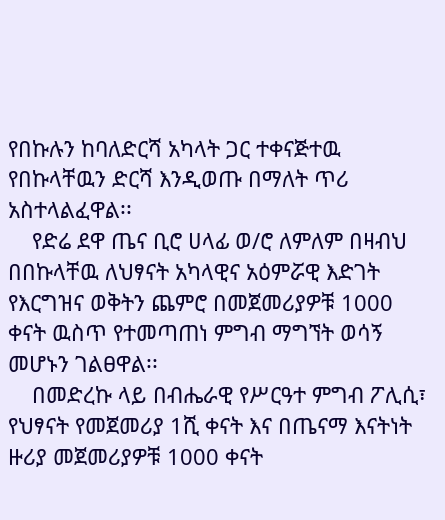የበኩሉን ከባለድርሻ አካላት ጋር ተቀናጅተዉ የበኩላቸዉን ድርሻ እንዲወጡ በማለት ጥሪ አስተላልፈዋል፡፡
    የድሬ ደዋ ጤና ቢሮ ሀላፊ ወ/ሮ ለምለም በዛብህ በበኩላቸዉ ለህፃናት አካላዊና አዕምሯዊ እድገት የእርግዝና ወቅትን ጨምሮ በመጀመሪያዎቹ 1000 ቀናት ዉስጥ የተመጣጠነ ምግብ ማግኘት ወሳኝ መሆኑን ገልፀዋል፡፡
    በመድረኩ ላይ በብሔራዊ የሥርዓተ ምግብ ፖሊሲ፣ የህፃናት የመጀመሪያ 1ሺ ቀናት እና በጤናማ እናትነት ዙሪያ መጀመሪያዎቹ 1000 ቀናት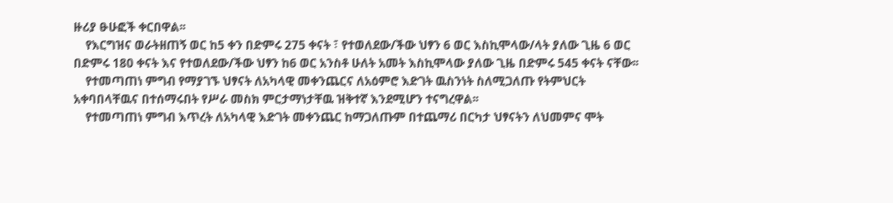ዙሪያ ፁሁፎች ቀርበዋል፡፡
    የእርግዝና ወራትዘጠኝ ወር ከ5 ቀን በድምሩ 275 ቀናት ፣ የተወለደው/ችው ህፃን 6 ወር እስኪሞላው/ላት ያለው ጊዜ 6 ወር በድምሩ 180 ቀናት እና የተወለደው/ችው ህፃን ከ6 ወር አንስቶ ሁለት አመት እስኪሞላው ያለው ጊዜ በድምሩ 545 ቀናት ናቸው፡፡
    የተመጣጠነ ምግብ የማያገኙ ህፃናት ለአካላዊ መቀንጨርና ለአዕምሮ እድገት ዉስንነት ስለሚጋለጡ የትምህርት አቀባበላቸዉና በተሰማሩበት የሥራ መስክ ምርታማነታቸዉ ዝቅተኛ እንደሚሆን ተናግረዋል፡፡
    የተመጣጠነ ምግብ እጥረት ለአካላዊ እድገት መቀንጨር ከማጋለጡም በተጨማሪ በርካታ ህፃናትን ለህመምና ሞት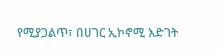የሚያጋልጥ፣ በሀገር ኢኮኖሚ እድገት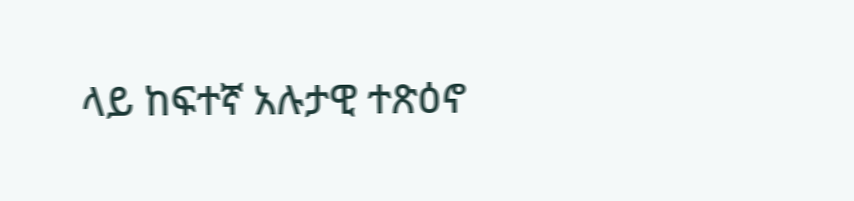ላይ ከፍተኛ አሉታዊ ተጽዕኖ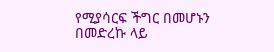የሚያሳርፍ ችግር በመሆኑን በመድረኩ ላይ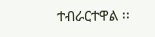ተብራርተዋል ፡፡